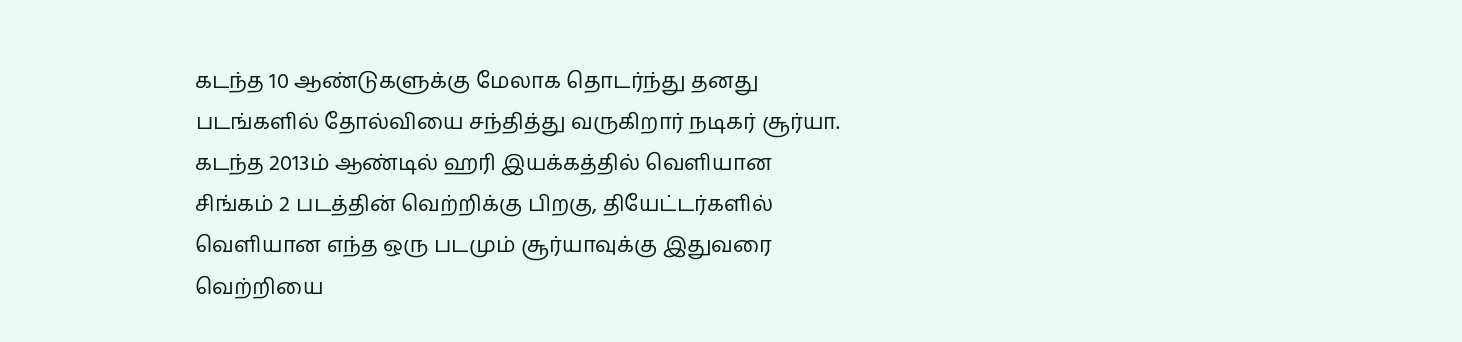கடந்த 10 ஆண்டுகளுக்கு மேலாக தொடர்ந்து தனது படங்களில் தோல்வியை சந்தித்து வருகிறார் நடிகர் சூர்யா. கடந்த 2013ம் ஆண்டில் ஹரி இயக்கத்தில் வெளியான சிங்கம் 2 படத்தின் வெற்றிக்கு பிறகு, தியேட்டர்களில் வெளியான எந்த ஒரு படமும் சூர்யாவுக்கு இதுவரை வெற்றியை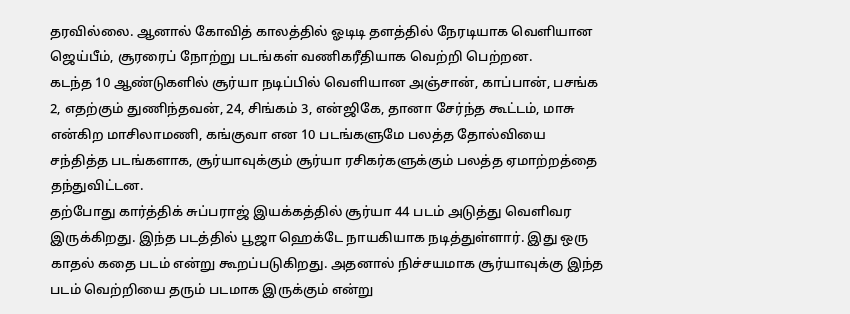தரவில்லை. ஆனால் கோவித் காலத்தில் ஓடிடி தளத்தில் நேரடியாக வெளியான ஜெய்பீம், சூரரைப் நோற்று படங்கள் வணிகரீதியாக வெற்றி பெற்றன.
கடந்த 10 ஆண்டுகளில் சூர்யா நடிப்பில் வெளியான அஞ்சான், காப்பான், பசங்க 2, எதற்கும் துணிந்தவன், 24, சிங்கம் 3, என்ஜிகே, தானா சேர்ந்த கூட்டம், மாசு என்கிற மாசிலாமணி, கங்குவா என 10 படங்களுமே பலத்த தோல்வியை சந்தித்த படங்களாக, சூர்யாவுக்கும் சூர்யா ரசிகர்களுக்கும் பலத்த ஏமாற்றத்தை தந்துவிட்டன.
தற்போது கார்த்திக் சுப்பராஜ் இயக்கத்தில் சூர்யா 44 படம் அடுத்து வெளிவர இருக்கிறது. இந்த படத்தில் பூஜா ஹெக்டே நாயகியாக நடித்துள்ளார். இது ஒரு காதல் கதை படம் என்று கூறப்படுகிறது. அதனால் நிச்சயமாக சூர்யாவுக்கு இந்த படம் வெற்றியை தரும் படமாக இருக்கும் என்று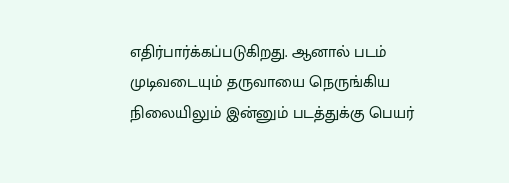எதிர்பார்க்கப்படுகிறது. ஆனால் படம் முடிவடையும் தருவாயை நெருங்கிய நிலையிலும் இன்னும் படத்துக்கு பெயர்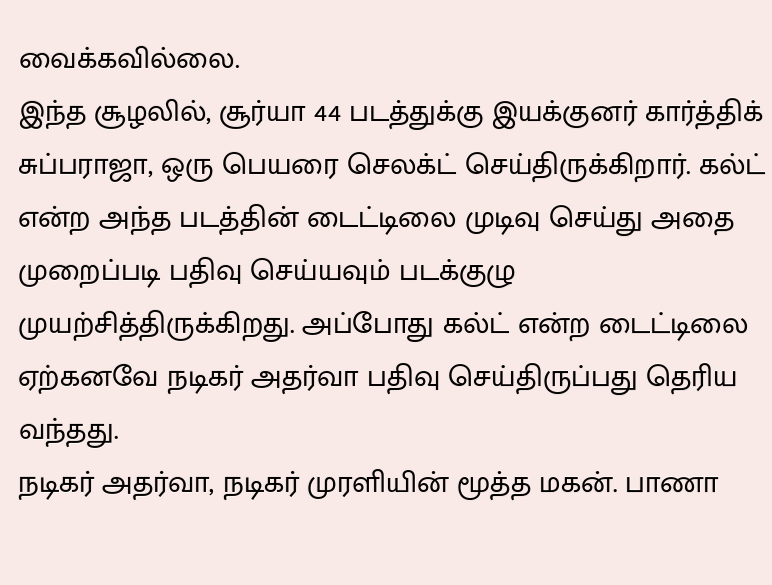வைக்கவில்லை.
இந்த சூழலில், சூர்யா 44 படத்துக்கு இயக்குனர் கார்த்திக் சுப்பராஜா, ஒரு பெயரை செலக்ட் செய்திருக்கிறார். கல்ட் என்ற அந்த படத்தின் டைட்டிலை முடிவு செய்து அதை முறைப்படி பதிவு செய்யவும் படக்குழு முயற்சித்திருக்கிறது. அப்போது கல்ட் என்ற டைட்டிலை ஏற்கனவே நடிகர் அதர்வா பதிவு செய்திருப்பது தெரிய வந்தது.
நடிகர் அதர்வா, நடிகர் முரளியின் மூத்த மகன். பாணா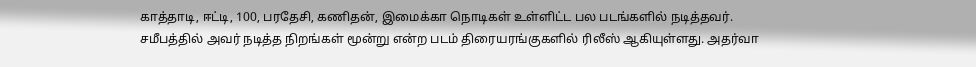காத்தாடி, ஈட்டி, 100, பரதேசி, கணிதன், இமைக்கா நொடிகள் உள்ளிட்ட பல படங்களில் நடித்தவர். சமீபத்தில் அவர் நடித்த நிறங்கள் மூன்று என்ற படம் திரையரங்குகளில் ரிலீஸ் ஆகியுள்ளது. அதர்வா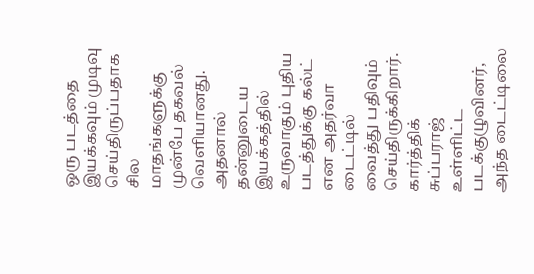ஒரு படத்தை இயக்கவும் முடிவு செய்திருப்பதாக சில மாதங்களுக்கு முன்பே தகவல் வெளியானது.
அதனால் தன்னுடைய இயக்கத்தில் உருவாகும் புதிய படத்துக்கு கல்ட் என அதர்வா டைட்டில் வைத்து பதிவும் செய்திருக்கிறார். கார்த்திக் சுப்பராஜ் உள்ளிட்ட படக்குழுவினர், அந்த டைட்டிலை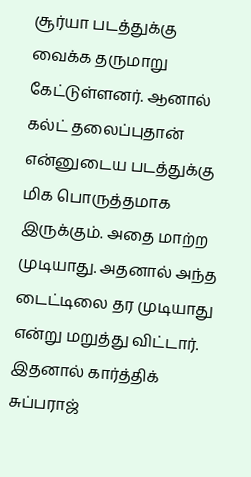சூர்யா படத்துக்கு வைக்க தருமாறு கேட்டுள்ளனர். ஆனால் கல்ட் தலைப்புதான் என்னுடைய படத்துக்கு மிக பொருத்தமாக இருக்கும். அதை மாற்ற முடியாது. அதனால் அந்த டைட்டிலை தர முடியாது என்று மறுத்து விட்டார். இதனால் கார்த்திக் சுப்பராஜ்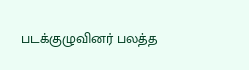படக்குழுவினர் பலத்த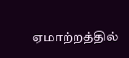ஏமாற்றத்தில்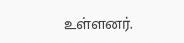உள்ளனர்.